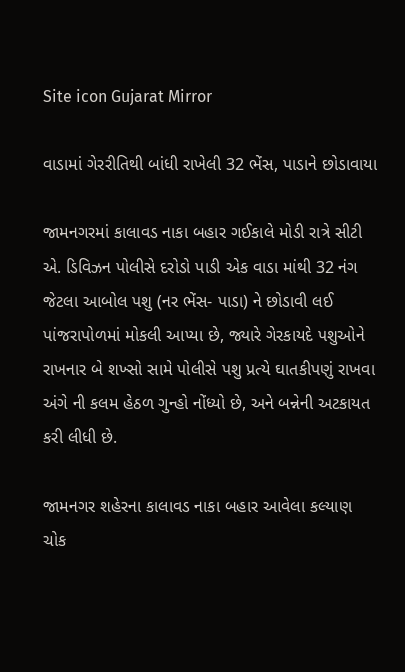Site icon Gujarat Mirror

વાડામાં ગેરરીતિથી બાંધી રાખેલી 32 ભેંસ, પાડાને છોડાવાયા

જામનગરમાં કાલાવડ નાકા બહાર ગઈકાલે મોડી રાત્રે સીટી એ. ડિવિઝન પોલીસે દરોડો પાડી એક વાડા માંથી 32 નંગ જેટલા આબોલ પશુ (નર ભેંસ- પાડા) ને છોડાવી લઈ પાંજરાપોળમાં મોકલી આપ્યા છે, જ્યારે ગેરકાયદે પશુઓને રાખનાર બે શખ્સો સામે પોલીસે પશુ પ્રત્યે ઘાતકીપણું રાખવા અંગે ની કલમ હેઠળ ગુન્હો નોંધ્યો છે, અને બન્નેની અટકાયત કરી લીધી છે.

જામનગર શહેરના કાલાવડ નાકા બહાર આવેલા કલ્યાણ ચોક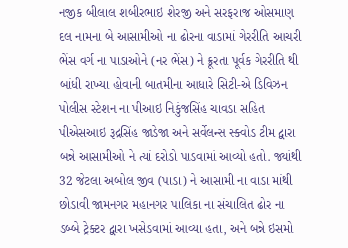નજીક બીલાલ શબીરભાઇ શેરજી અને સરફરાજ ઓસમાણ દલ નામના બે આસામીઓ ના ઢોરના વાડામાં ગેરરીતિ આચરી ભેંસ વર્ગ ના પાડાઓને (નર ભેંસ) ને ક્રૂરતા પૂર્વક ગેરરીતિ થી બાંધી રાખ્યા હોવાની બાતમીના આધારે સિટી-એ ડિવિઝન પોલીસ સ્ટેશન ના પીઆઇ નિકુંજસિંહ ચાવડા સહિત પીએસઆઇ રૂદ્રસિંહ જાડેજા અને સર્વેલન્સ સ્ક્વોડ ટીમ દ્વારા બન્ને આસામીઓ ને ત્યાં દરોડો પાડવામાં આવ્યો હતો. જ્યાંથી 32 જેટલા અબોલ જીવ (પાડા) ને આસામી ના વાડા માંથી છોડાવી જામનગર મહાનગર પાલિકા ના સંચાલિત ઢોર ના ડબ્બે ટ્રેક્ટર દ્વારા ખસેડવામાં આવ્યા હતા, અને બન્ને ઇસમો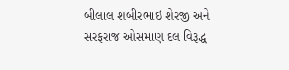બીલાલ શબીરભાઇ શેરજી અને સરફરાજ ઓસમાણ દલ વિરૂદ્ધ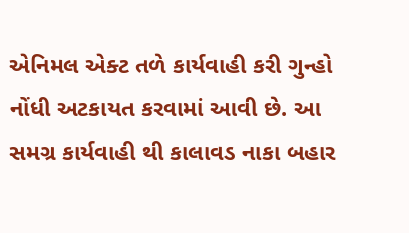એનિમલ એક્ટ તળે કાર્યવાહી કરી ગુન્હો નોંધી અટકાયત કરવામાં આવી છે. આ સમગ્ર કાર્યવાહી થી કાલાવડ નાકા બહાર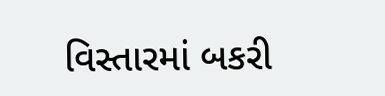વિસ્તારમાં બકરી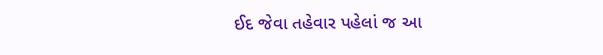ઈદ જેવા તહેવાર પહેલાં જ આ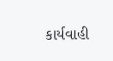કાર્યવાહી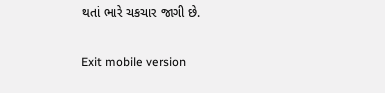થતાં ભારે ચકચાર જાગી છે.

Exit mobile version